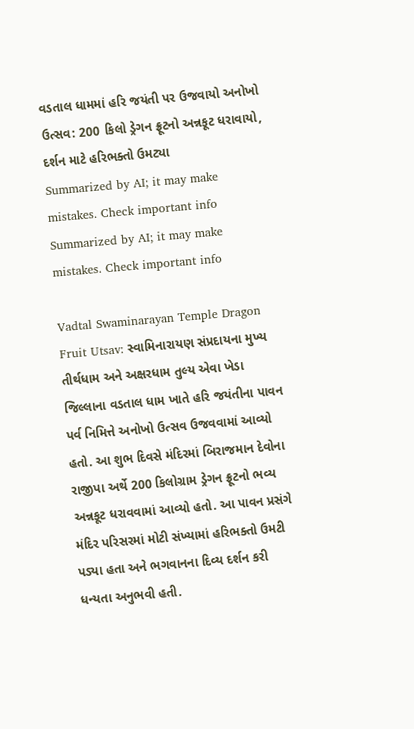વડતાલ ધામમાં હરિ જયંતી પર ઉજવાયો અનોખો ઉત્સવ: 200 કિલો ડ્રેગન ફ્રૂટનો અન્નકૂટ ધરાવાયો, દર્શન માટે હરિભક્તો ઉમટ્યા
Summarized by AI; it may make mistakes. Check important info
Summarized by AI; it may make mistakes. Check important info

Vadtal Swaminarayan Temple Dragon Fruit Utsav: સ્વામિનારાયણ સંપ્રદાયના મુખ્ય તીર્થધામ અને અક્ષરધામ તુલ્ય એવા ખેડા જિલ્લાના વડતાલ ધામ ખાતે હરિ જયંતીના પાવન પર્વ નિમિત્તે અનોખો ઉત્સવ ઉજવવામાં આવ્યો હતો. આ શુભ દિવસે મંદિરમાં બિરાજમાન દેવોના રાજીપા અર્થે 200 કિલોગ્રામ ડ્રેગન ફ્રૂટનો ભવ્ય અન્નકૂટ ધરાવવામાં આવ્યો હતો. આ પાવન પ્રસંગે મંદિર પરિસરમાં મોટી સંખ્યામાં હરિભક્તો ઉમટી પડ્યા હતા અને ભગવાનના દિવ્ય દર્શન કરી ધન્યતા અનુભવી હતી.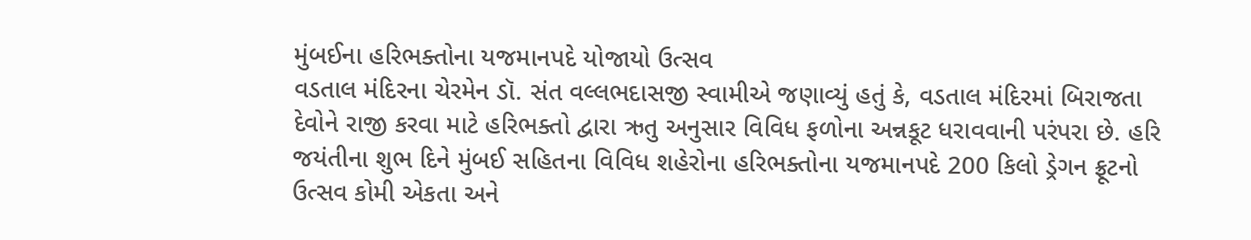મુંબઈના હરિભક્તોના યજમાનપદે યોજાયો ઉત્સવ
વડતાલ મંદિરના ચેરમેન ડૉ. સંત વલ્લભદાસજી સ્વામીએ જણાવ્યું હતું કે, વડતાલ મંદિરમાં બિરાજતા દેવોને રાજી કરવા માટે હરિભક્તો દ્વારા ઋતુ અનુસાર વિવિધ ફળોના અન્નકૂટ ધરાવવાની પરંપરા છે. હરિ જયંતીના શુભ દિને મુંબઈ સહિતના વિવિધ શહેરોના હરિભક્તોના યજમાનપદે 200 કિલો ડ્રેગન ફ્રૂટનો ઉત્સવ કોમી એકતા અને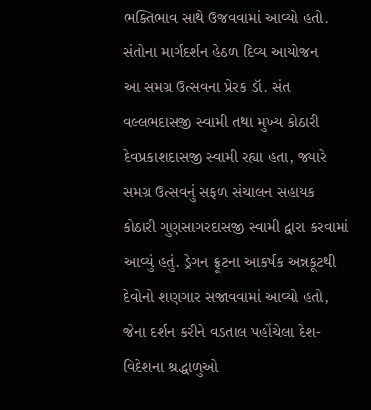ભક્તિભાવ સાથે ઉજવવામાં આવ્યો હતો.
સંતોના માર્ગદર્શન હેઠળ દિવ્ય આયોજન
આ સમગ્ર ઉત્સવના પ્રેરક ડૉ. સંત વલ્લભદાસજી સ્વામી તથા મુખ્ય કોઠારી દેવપ્રકાશદાસજી સ્વામી રહ્યા હતા, જ્યારે સમગ્ર ઉત્સવનું સફળ સંચાલન સહાયક કોઠારી ગુણસાગરદાસજી સ્વામી દ્વારા કરવામાં આવ્યું હતું. ડ્રેગન ફ્રૂટના આકર્ષક અન્નકૂટથી દેવોનો શણગાર સજાવવામાં આવ્યો હતો, જેના દર્શન કરીને વડતાલ પહોંચેલા દેશ-વિદેશના શ્રદ્ધાળુઓ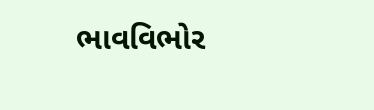ભાવવિભોર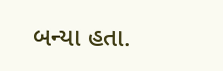બન્યા હતા.